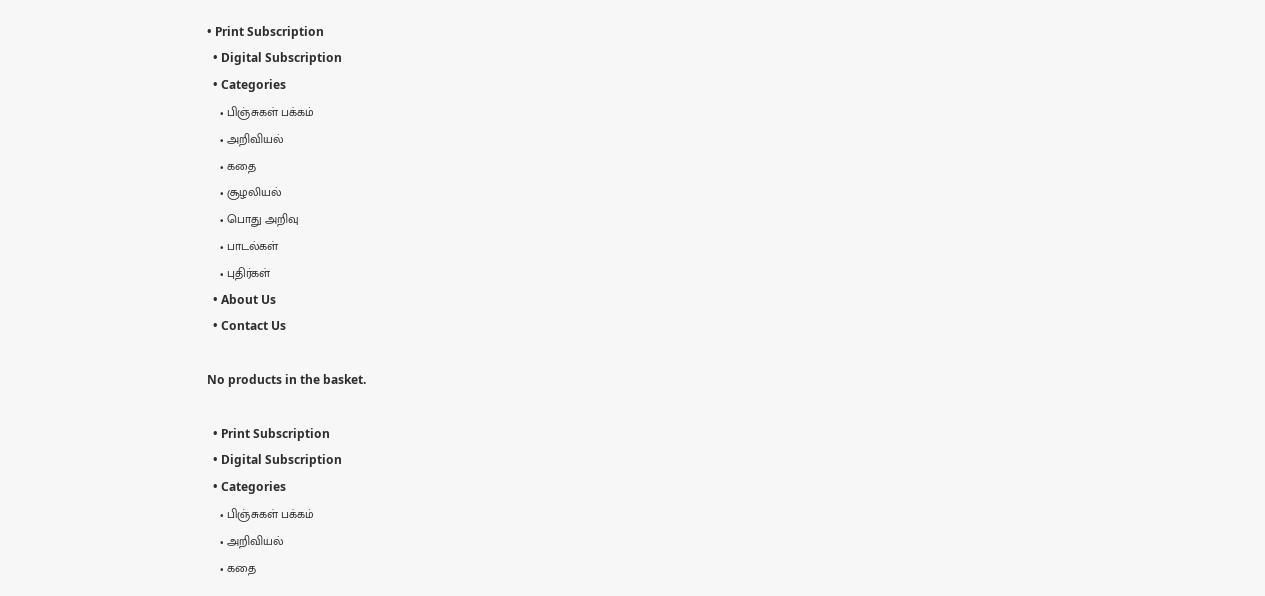• Print Subscription
  • Digital Subscription
  • Categories
    • பிஞ்சுகள் பக்கம்
    • அறிவியல்
    • கதை
    • சூழலியல்
    • பொது அறிவு
    • பாடல்கள்
    • புதிர்கள்
  • About Us
  • Contact Us

No products in the basket.

  • Print Subscription
  • Digital Subscription
  • Categories
    • பிஞ்சுகள் பக்கம்
    • அறிவியல்
    • கதை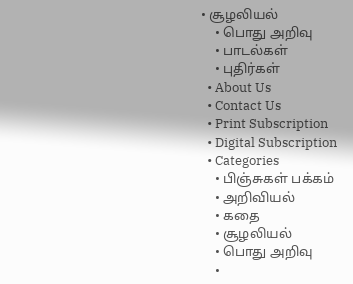• சூழலியல்
    • பொது அறிவு
    • பாடல்கள்
    • புதிர்கள்
  • About Us
  • Contact Us
  • Print Subscription
  • Digital Subscription
  • Categories
    • பிஞ்சுகள் பக்கம்
    • அறிவியல்
    • கதை
    • சூழலியல்
    • பொது அறிவு
    •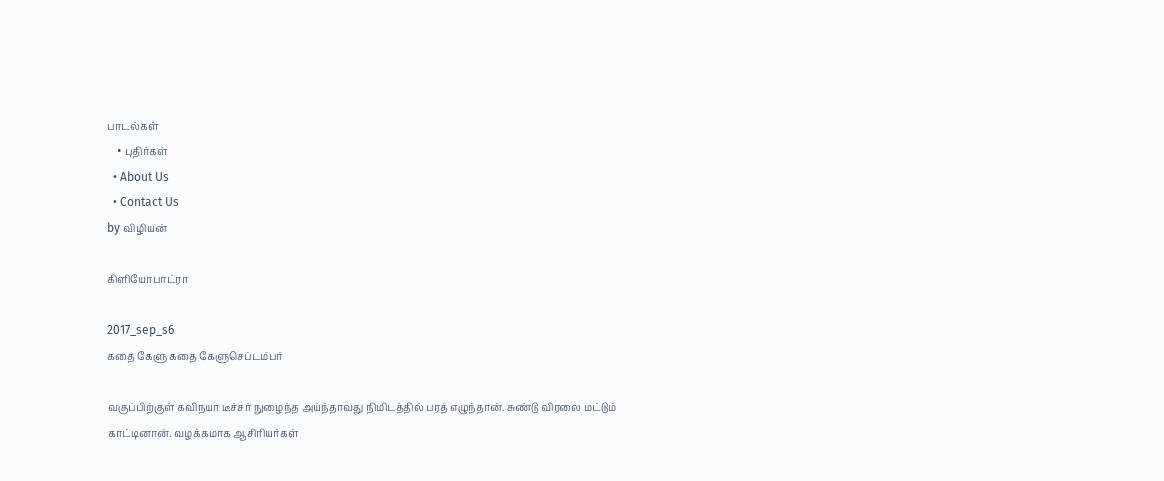பாடல்கள்
    • புதிர்கள்
  • About Us
  • Contact Us
by விழியன்

கிளியோபாட்ரா

2017_sep_s6
கதை கேளு கதை கேளுசெப்டம்பர்

வகுப்பிற்குள் கவிநயா டீச்சர் நுழைந்த அய்ந்தாவது நிமிடத்தில் பரத் எழுந்தான். சுண்டு விரலை மட்டும் காட்டினான். வழக்கமாக ஆசிரியர்கள்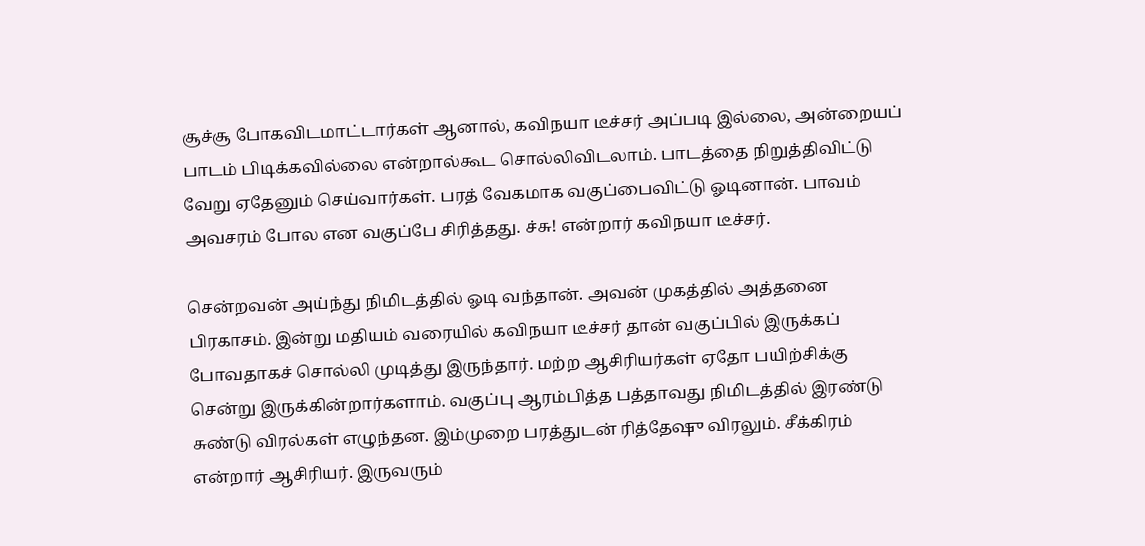சூச்சூ போகவிடமாட்டார்கள் ஆனால், கவிநயா டீச்சர் அப்படி இல்லை, அன்றையப் பாடம் பிடிக்கவில்லை என்றால்கூட சொல்லிவிடலாம். பாடத்தை நிறுத்திவிட்டு வேறு ஏதேனும் செய்வார்கள். பரத் வேகமாக வகுப்பைவிட்டு ஓடினான். பாவம் அவசரம் போல என வகுப்பே சிரித்தது. ச்சு! என்றார் கவிநயா டீச்சர்.

சென்றவன் அய்ந்து நிமிடத்தில் ஓடி வந்தான். அவன் முகத்தில் அத்தனை பிரகாசம். இன்று மதியம் வரையில் கவிநயா டீச்சர் தான் வகுப்பில் இருக்கப் போவதாகச் சொல்லி முடித்து இருந்தார். மற்ற ஆசிரியர்கள் ஏதோ பயிற்சிக்கு சென்று இருக்கின்றார்களாம். வகுப்பு ஆரம்பித்த பத்தாவது நிமிடத்தில் இரண்டு சுண்டு விரல்கள் எழுந்தன. இம்முறை பரத்துடன் ரித்தேஷு விரலும். சீக்கிரம் என்றார் ஆசிரியர். இருவரும்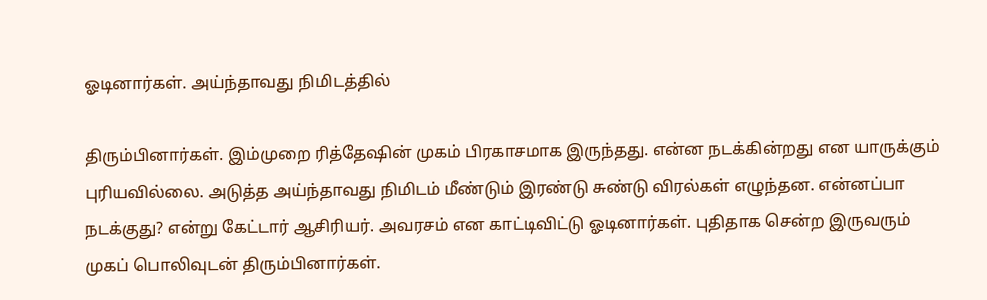ஓடினார்கள். அய்ந்தாவது நிமிடத்தில்

திரும்பினார்கள். இம்முறை ரித்தேஷின் முகம் பிரகாசமாக இருந்தது. என்ன நடக்கின்றது என யாருக்கும் புரியவில்லை. அடுத்த அய்ந்தாவது நிமிடம் மீண்டும் இரண்டு சுண்டு விரல்கள் எழுந்தன. என்னப்பா நடக்குது? என்று கேட்டார் ஆசிரியர். அவரசம் என காட்டிவிட்டு ஓடினார்கள். புதிதாக சென்ற இருவரும் முகப் பொலிவுடன் திரும்பினார்கள்.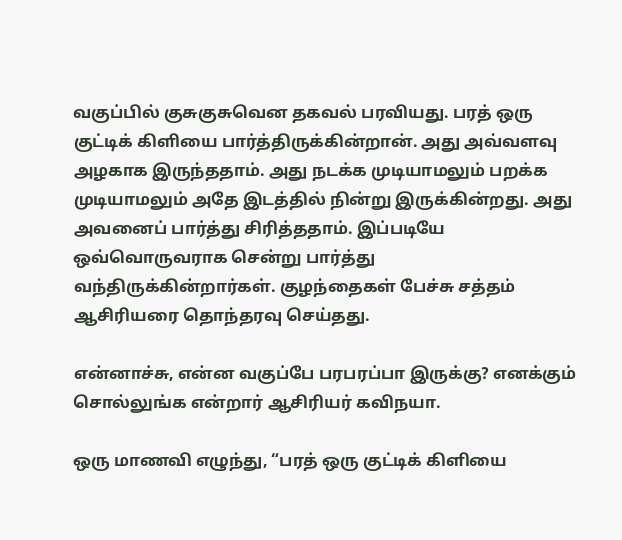வகுப்பில் குசுகுசுவென தகவல் பரவியது. பரத் ஒரு குட்டிக் கிளியை பார்த்திருக்கின்றான். அது அவ்வளவு அழகாக இருந்ததாம். அது நடக்க முடியாமலும் பறக்க முடியாமலும் அதே இடத்தில் நின்று இருக்கின்றது. அது அவனைப் பார்த்து சிரித்ததாம். இப்படியே ஒவ்வொருவராக சென்று பார்த்து வந்திருக்கின்றார்கள். குழந்தைகள் பேச்சு சத்தம் ஆசிரியரை தொந்தரவு செய்தது.

என்னாச்சு, என்ன வகுப்பே பரபரப்பா இருக்கு? எனக்கும் சொல்லுங்க என்றார் ஆசிரியர் கவிநயா.

ஒரு மாணவி எழுந்து, “பரத் ஒரு குட்டிக் கிளியை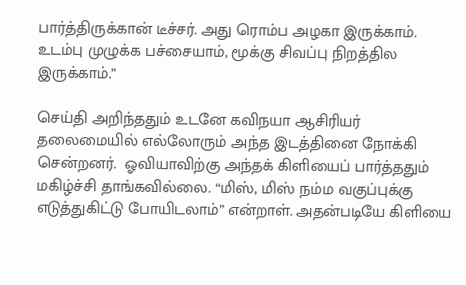பார்த்திருக்கான் டீச்சர். அது ரொம்ப அழகா இருக்காம். உடம்பு முழுக்க பச்சையாம், மூக்கு சிவப்பு நிறத்தில இருக்காம்.”

செய்தி அறிந்ததும் உடனே கவிநயா ஆசிரியர் தலைமையில் எல்லோரும் அந்த இடத்தினை நோக்கி சென்றனர்.  ஓவியாவிற்கு அந்தக் கிளியைப் பார்த்ததும் மகிழ்ச்சி தாங்கவில்லை. “மிஸ், மிஸ் நம்ம வகுப்புக்கு எடுத்துகிட்டு போயிடலாம்” என்றாள். அதன்படியே கிளியை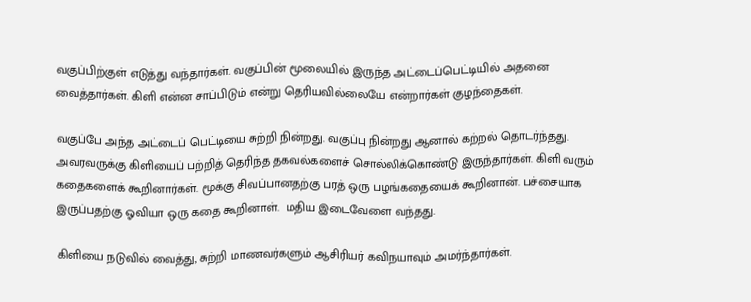வகுப்பிற்குள் எடுத்து வந்தார்கள். வகுப்பின் மூலையில் இருந்த அட்டைப்பெட்டியில் அதனை வைத்தார்கள். கிளி என்ன சாப்பிடும் என்று தெரியவில்லையே என்றார்கள் குழந்தைகள்.

வகுப்பே அந்த அட்டைப் பெட்டியை சுற்றி நின்றது. வகுப்பு நின்றது ஆனால் கற்றல் தொடர்ந்தது. அவரவருக்கு கிளியைப் பற்றித் தெரிந்த தகவல்களைச் சொல்லிக்கொண்டு இருந்தார்கள். கிளி வரும் கதைகளைக் கூறினார்கள். மூக்கு சிவப்பானதற்கு பரத் ஒரு பழங்கதையைக் கூறினான். பச்சையாக இருப்பதற்கு ஓவியா ஒரு கதை கூறினாள்.  மதிய இடைவேளை வந்தது.

கிளியை நடுவில் வைத்து, சுற்றி மாணவர்களும் ஆசிரியர் கவிநயாவும் அமர்ந்தார்கள்.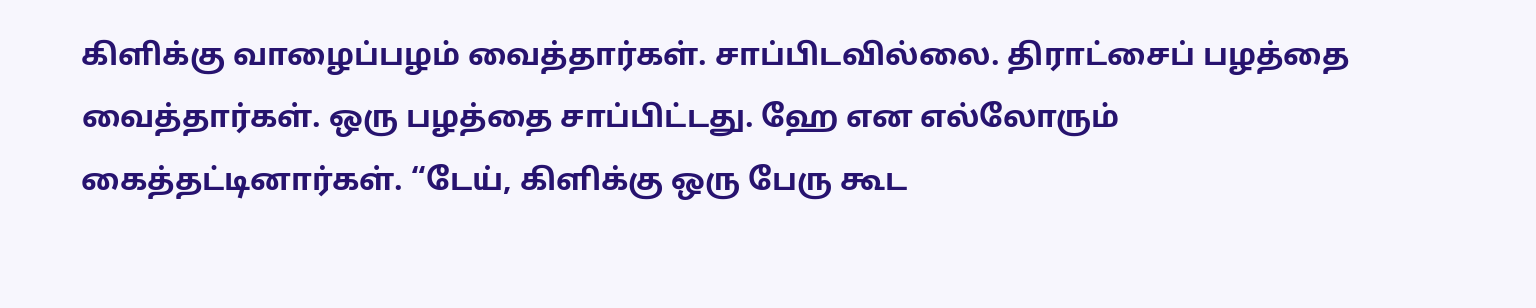கிளிக்கு வாழைப்பழம் வைத்தார்கள். சாப்பிடவில்லை. திராட்சைப் பழத்தை வைத்தார்கள். ஒரு பழத்தை சாப்பிட்டது. ஹே என எல்லோரும் கைத்தட்டினார்கள். “டேய், கிளிக்கு ஒரு பேரு கூட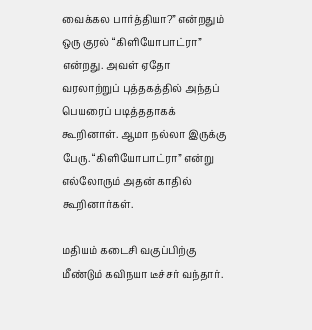வைக்கல பார்த்தியா?” என்றதும் ஒரு குரல் “கிளியோபாட்ரா” என்றது. அவள் ஏதோ வரலாற்றுப் புத்தகத்தில் அந்தப் பெயரைப் படித்ததாகக் கூறினாள். ஆமா நல்லா இருக்கு பேரு. “கிளியோபாட்ரா” என்று எல்லோரும் அதன் காதில் கூறினார்கள்.

மதியம் கடைசி வகுப்பிற்கு மீண்டும் கவிநயா டீச்சர் வந்தார்.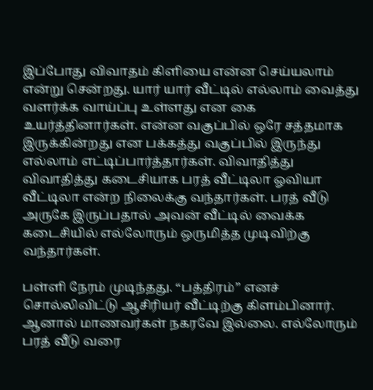இப்போது விவாதம் கிளியை என்ன செய்யலாம் என்று சென்றது. யார் யார் வீட்டில் எல்லாம் வைத்து வளர்க்க வாய்ப்பு உள்ளது என கை உயர்த்தினார்கள். என்ன வகுப்பில் ஒரே சத்தமாக இருக்கின்றது என பக்கத்து வகுப்பில் இருந்து எல்லாம் எட்டிப்பார்த்தார்கள். விவாதித்து விவாதித்து கடைசியாக பரத் வீட்டிலா ஓவியா வீட்டிலா என்ற நிலைக்கு வந்தார்கள். பரத் வீடு அருகே இருப்பதால் அவன் வீட்டில் வைக்க கடைசியில் எல்லோரும் ஒருமித்த முடிவிற்கு வந்தார்கள்.

பள்ளி நேரம் முடிந்தது. “பத்திரம்” எனச் சொல்லிவிட்டு ஆசிரியர் வீட்டிற்கு கிளம்பினார். ஆனால் மாணவர்கள் நகரவே இல்லை. எல்லோரும் பரத் வீடு வரை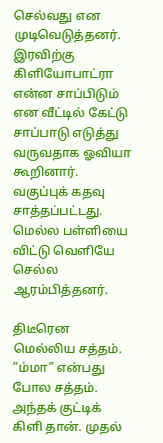செல்வது என முடிவெடுத்தனர். இரவிற்கு கிளியோபாட்ரா என்ன சாப்பிடும் என வீட்டில் கேட்டு சாப்பாடு எடுத்து வருவதாக ஓவியா கூறினார். வகுப்புக் கதவு சாத்தப்பட்டது. மெல்ல பள்ளியை விட்டு வெளியே செல்ல ஆரம்பித்தனர்.

திடீரென மெல்லிய சத்தம். “ம்மா” என்பது போல சத்தம். அந்தக் குட்டிக் கிளி தான். முதல்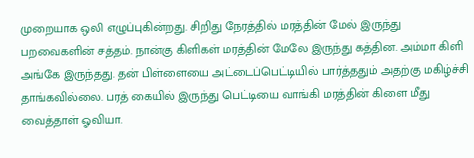முறையாக ஒலி எழுப்புகின்றது. சிறிது நேரத்தில் மரத்தின் மேல் இருந்து பறவைகளின் சத்தம். நான்கு கிளிகள் மரத்தின் மேலே இருந்து கத்தின. அம்மா கிளி அங்கே இருந்தது. தன் பிள்ளையை அட்டைப்பெட்டியில் பார்த்ததும் அதற்கு மகிழ்ச்சி தாங்கவில்லை. பரத் கையில் இருந்து பெட்டியை வாங்கி மரத்தின் கிளை மீது வைத்தாள் ஓவியா.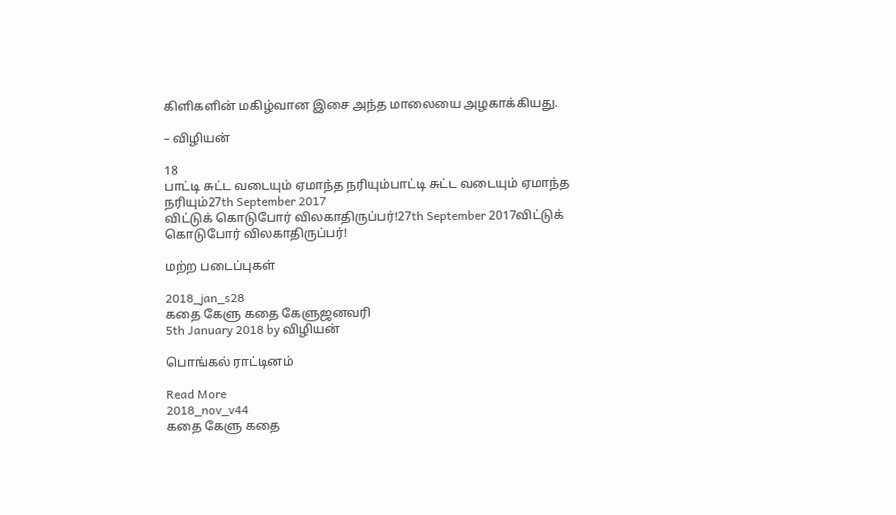கிளிகளின் மகிழ்வான இசை அந்த மாலையை அழகாக்கியது.

– விழியன்

18
பாட்டி சுட்ட வடையும் ஏமாந்த நரியும்பாட்டி சுட்ட வடையும் ஏமாந்த நரியும்27th September 2017
விட்டுக் கொடுபோர் விலகாதிருப்பர்!27th September 2017விட்டுக் கொடுபோர் விலகாதிருப்பர்!

மற்ற படைப்புகள்

2018_jan_s28
கதை கேளு கதை கேளுஜனவரி
5th January 2018 by விழியன்

பொங்கல் ராட்டினம்

Read More
2018_nov_v44
கதை கேளு கதை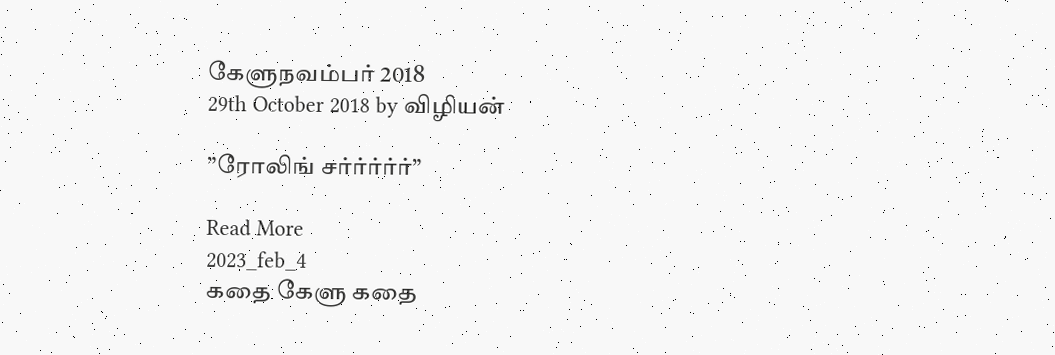கேளுநவம்பர் 2018
29th October 2018 by விழியன்

”ரோலிங் சர்ர்ர்ர்ர்”

Read More
2023_feb_4
கதை கேளு கதை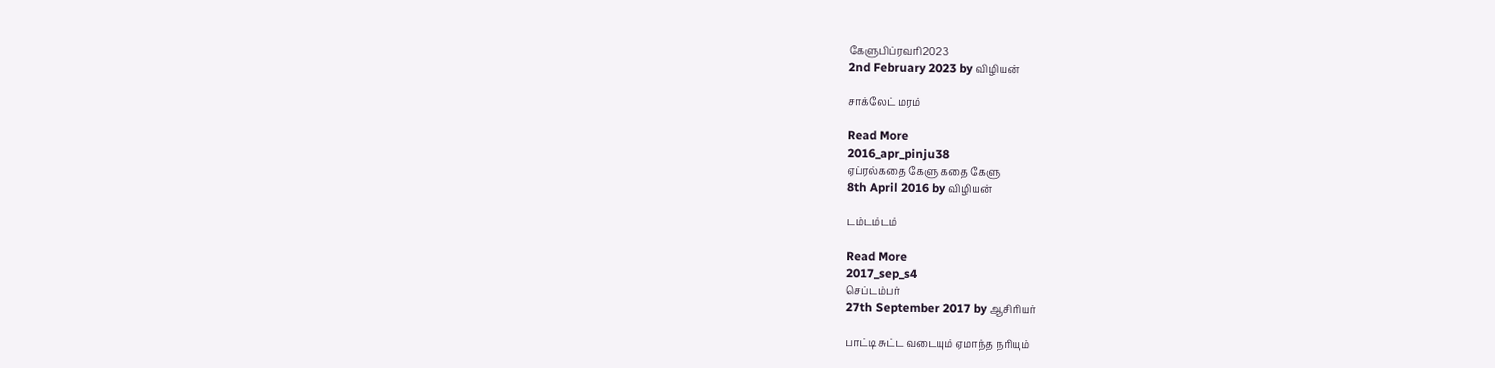கேளுபிப்ரவரி2023
2nd February 2023 by விழியன்

சாக்லேட் மரம்

Read More
2016_apr_pinju38
ஏப்ரல்கதை கேளு கதை கேளு
8th April 2016 by விழியன்

டம்டம்டம்

Read More
2017_sep_s4
செப்டம்பர்
27th September 2017 by ஆசிரியர்

பாட்டி சுட்ட வடையும் ஏமாந்த நரியும்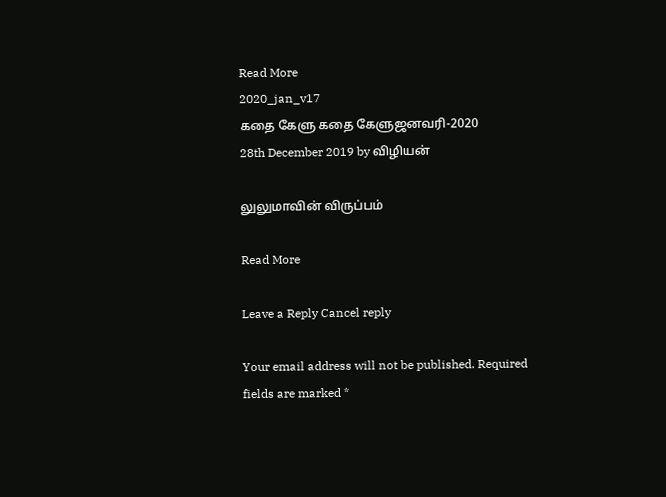Read More
2020_jan_v17
கதை கேளு கதை கேளுஜனவரி-2020
28th December 2019 by விழியன்

லுலுமாவின் விருப்பம்

Read More

Leave a Reply Cancel reply

Your email address will not be published. Required fields are marked *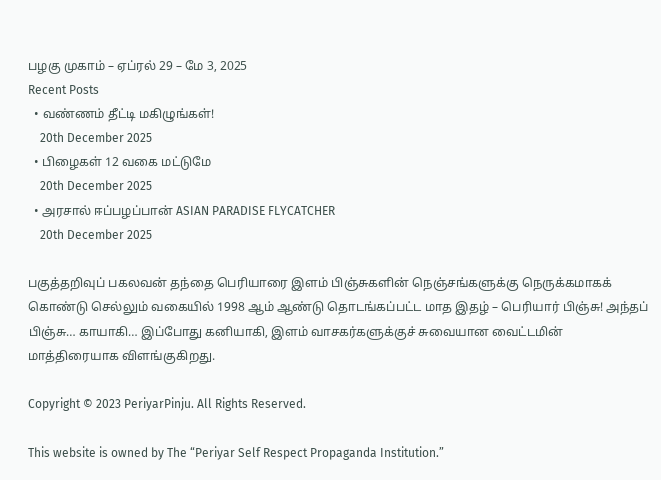பழகு முகாம் – ஏப்ரல் 29 – மே 3, 2025
Recent Posts
  • வண்ணம் தீட்டி மகிழுங்கள்!
    20th December 2025
  • பிழைகள் 12 வகை மட்டுமே
    20th December 2025
  • அரசால் ஈப்பழப்பான் ASIAN PARADISE FLYCATCHER
    20th December 2025

பகுத்தறிவுப் பகலவன் தந்தை பெரியாரை இளம் பிஞ்சுகளின் நெஞ்சங்களுக்கு நெருக்கமாகக் கொண்டு செல்லும் வகையில் 1998 ஆம் ஆண்டு தொடங்கப்பட்ட மாத இதழ் – பெரியார் பிஞ்சு! அந்தப் பிஞ்சு… காயாகி… இப்போது கனியாகி, இளம் வாசகர்களுக்குச் சுவையான வைட்டமின் மாத்திரையாக விளங்குகிறது.

Copyright © 2023 PeriyarPinju. All Rights Reserved.

This website is owned by The “Periyar Self Respect Propaganda Institution.”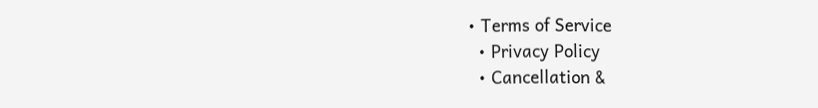• Terms of Service
  • Privacy Policy
  • Cancellation &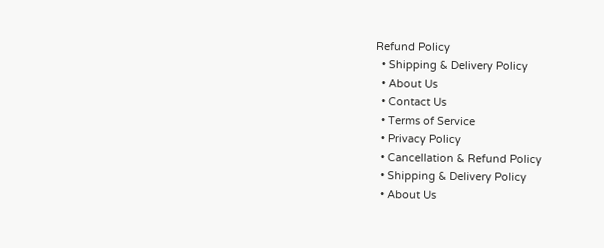Refund Policy
  • Shipping & Delivery Policy
  • About Us
  • Contact Us
  • Terms of Service
  • Privacy Policy
  • Cancellation & Refund Policy
  • Shipping & Delivery Policy
  • About Us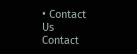• Contact Us
Contact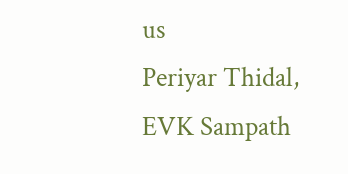us
Periyar Thidal,
EVK Sampath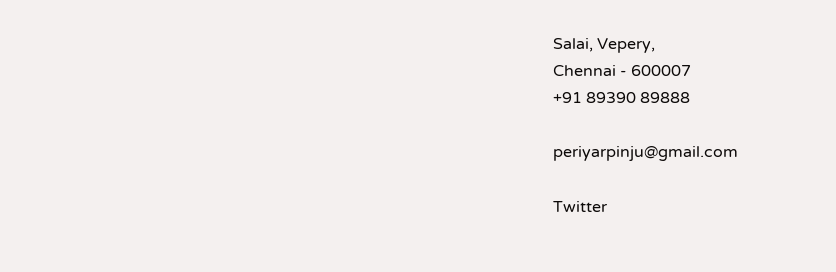Salai, Vepery,
Chennai - 600007
+91 89390 89888

periyarpinju@gmail.com

Twitter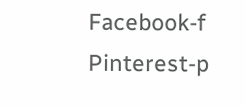Facebook-f Pinterest-p